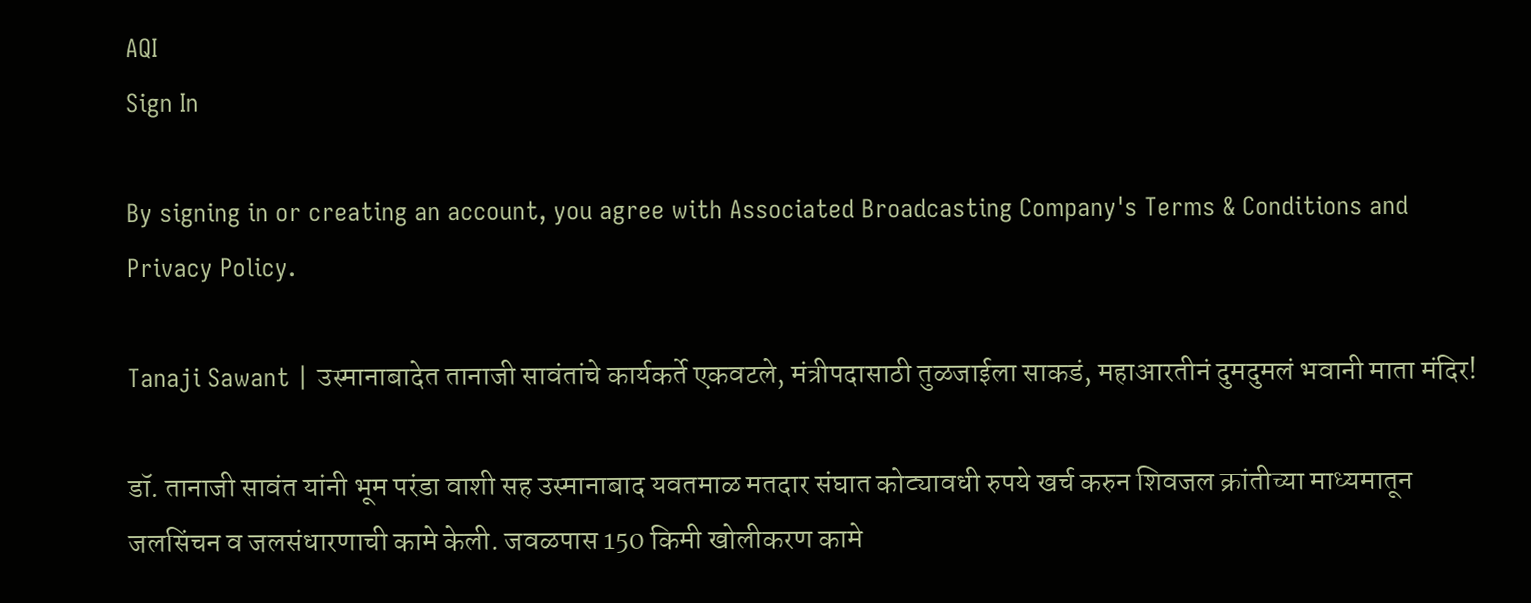AQI
Sign In

By signing in or creating an account, you agree with Associated Broadcasting Company's Terms & Conditions and Privacy Policy.

Tanaji Sawant | उस्मानाबादेत तानाजी सावंतांचे कार्यकर्ते एकवटले, मंत्रीपदासाठी तुळजाईला साकडं, महाआरतीनं दुमदुमलं भवानी माता मंदिर!

डॉ. तानाजी सावंत यांनी भूम परंडा वाशी सह उस्मानाबाद यवतमाळ मतदार संघात कोट्यावधी रुपये खर्च करुन शिवजल क्रांतीच्या माध्यमातून जलसिंचन व जलसंधारणाची कामे केली. जवळपास 150 किमी खोलीकरण कामे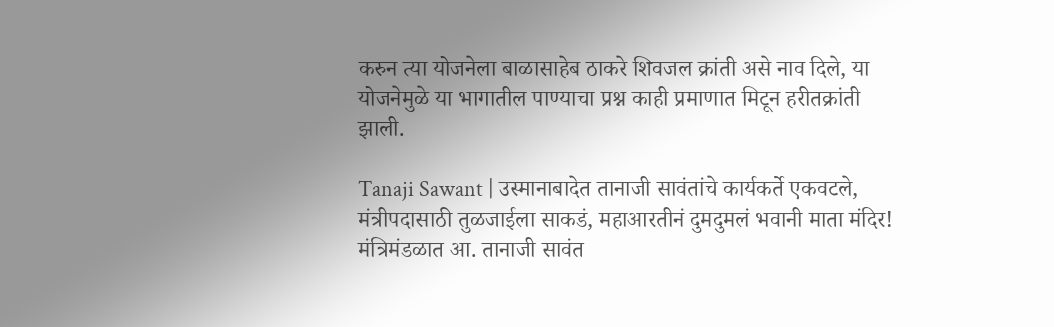करुन त्या योजनेला बाळासाहेब ठाकरे शिवजल क्रांती असे नाव दिले, या योजनेमुळे या भागातील पाण्याचा प्रश्न काही प्रमाणात मिटून हरीतक्रांती झाली.

Tanaji Sawant | उस्मानाबादेत तानाजी सावंतांचे कार्यकर्ते एकवटले, मंत्रीपदासाठी तुळजाईला साकडं, महाआरतीनं दुमदुमलं भवानी माता मंदिर!
मंत्रिमंडळात आ. तानाजी सावंत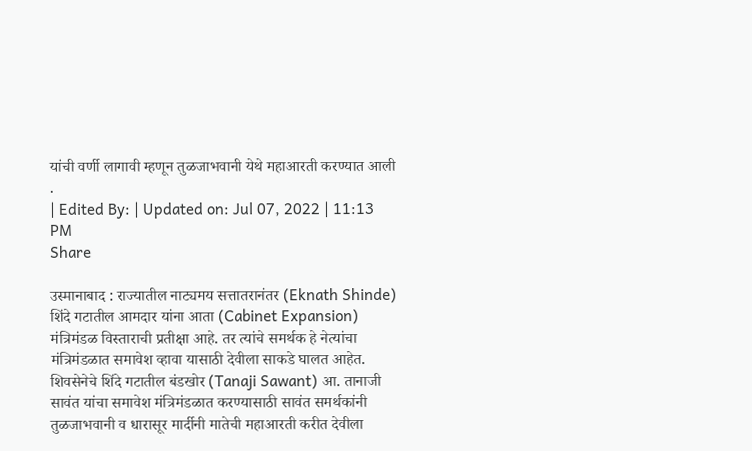यांची वर्णी लागावी म्हणून तुळजाभवानी येथे महाआरती करण्यात आली .
| Edited By: | Updated on: Jul 07, 2022 | 11:13 PM
Share

उस्मानाबाद : राज्यातील नाट्यमय सत्तातरानंतर (Eknath Shinde) शिंदे गटातील आमदार यांना आता (Cabinet Expansion) मंत्रिमंडळ विस्ताराची प्रतीक्षा आहे. तर त्यांचे समर्थक हे नेत्यांचा मंत्रिमंडळात समावेश व्हावा यासाठी देवीला साकडे घालत आहेत. शिवसेनेचे शिंदे गटातील बंडखोर (Tanaji Sawant) आ. तानाजी सावंत यांचा समावेश मंत्रिमंडळात करण्यासाठी सावंत समर्थकांनी तुळजाभवानी व धारासूर मार्दीनी मातेची महाआरती करीत देवीला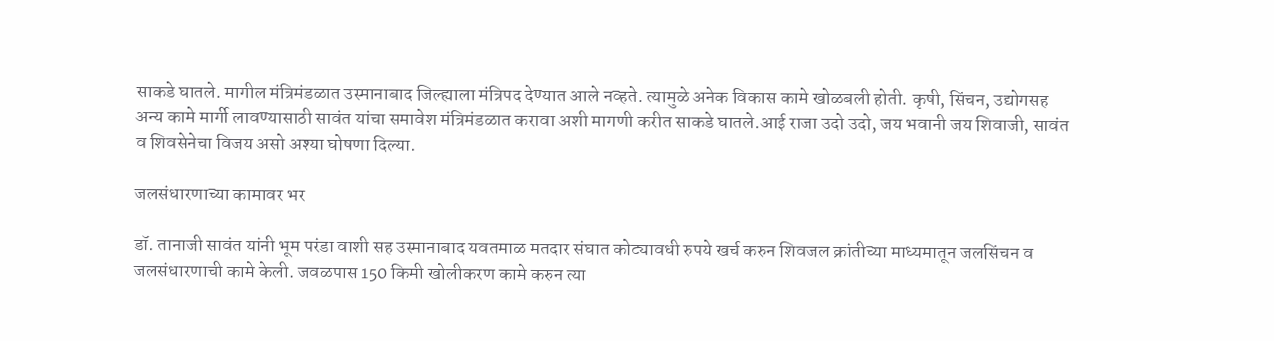साकडे घातले. मागील मंत्रिमंडळात उस्मानाबाद जिल्ह्याला मंत्रिपद देण्यात आले नव्हते. त्यामुळे अनेक विकास कामे खोळबली होती. कृषी, सिंचन, उद्योगसह अन्य कामे मार्गी लावण्यासाठी सावंत यांचा समावेश मंत्रिमंडळात करावा अशी मागणी करीत साकडे घातले.आई राजा उदो उदो, जय भवानी जय शिवाजी, सावंत व शिवसेनेचा विजय असो अश्या घोषणा दिल्या.

जलसंधारणाच्या कामावर भर

डॉ. तानाजी सावंत यांनी भूम परंडा वाशी सह उस्मानाबाद यवतमाळ मतदार संघात कोट्यावधी रुपये खर्च करुन शिवजल क्रांतीच्या माध्यमातून जलसिंचन व जलसंधारणाची कामे केली. जवळपास 150 किमी खोलीकरण कामे करुन त्या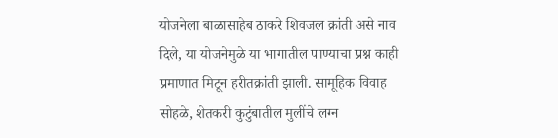योजनेला बाळासाहेब ठाकरे शिवजल क्रांती असे नाव दिले, या योजनेमुळे या भागातील पाण्याचा प्रश्न काही प्रमाणात मिटून हरीतक्रांती झाली. सामूहिक विवाह सोहळे, शेतकरी कुटुंबातील मुलींचे लग्न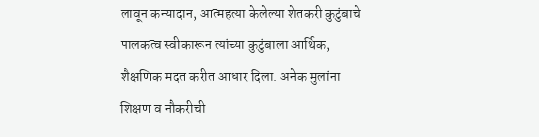लावून कन्यादान, आत्महत्या केलेल्या शेतकरी कुटुंबाचे पालकत्व स्वीकारून त्यांच्या कुटुंबाला आर्थिक, शैक्षणिक मदत करीत आधार दिला. अनेक मुलांना शिक्षण व नौकरीची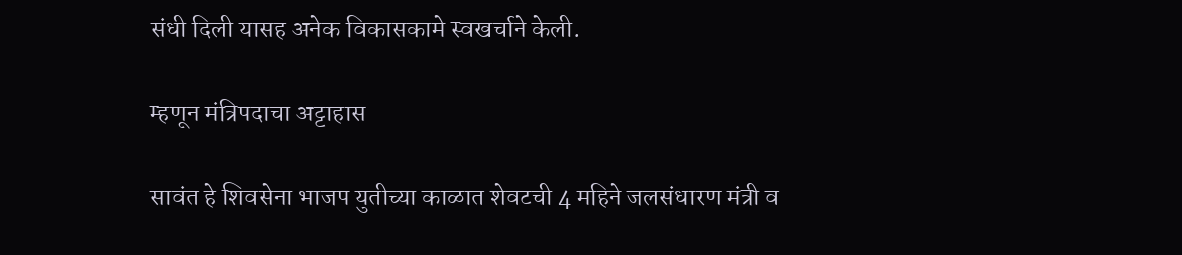संधी दिली यासह अनेक विकासकामे स्वखर्चाने केली.

म्हणून मंत्रिपदाचा अट्टाहास

सावंत हे शिवसेना भाजप युतीच्या काळात शेवटची 4 महिने जलसंधारण मंत्री व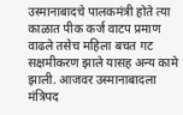उस्मानाबादचे पालकमंत्री होते त्या काळात पीक कर्ज वाटप प्रमाण वाढले तसेच महिला बचत गट सक्षमीकरण झाले यासह अन्य कामे झाली. आजवर उस्मानाबादला मंत्रिपद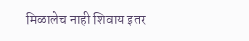मिळालेच नाही शिवाय इतर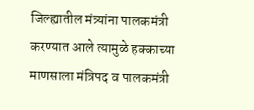जिल्ह्यातील मंत्र्यांना पालकमंत्री करण्यात आले त्यामुळे हक्काच्या माणसाला मंत्रिपद व पालकमंत्री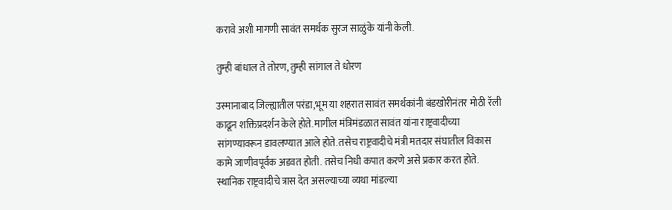करावे अशी मागणी सावंत समर्थक सुरज साळुंके यांनी केली.

तुम्ही बांधाल ते तोरण, तुम्ही सांगाल ते धोरण

उस्मानाबाद जिल्ह्यातील परंडा,भूम या शहरात सावंत समर्थकांनी बंडखोरीनंतर मोठी रॅली काढून शक्तिप्रदर्शन केले होते. मागील मंत्रिमंडळात सावंत यांना राष्ट्रवादीच्या सांगण्यावरून डावलण्यात आले होते. तसेच राष्ट्रवादीचे मंत्री मतदार संघातील विकास कामे जाणीवपूर्वक अडवत होती. तसेच निधी कपात करणे असे प्रकार करत होते. स्थानिक राष्ट्रवादीचे त्रास देत असल्याच्या व्यथा मांडल्या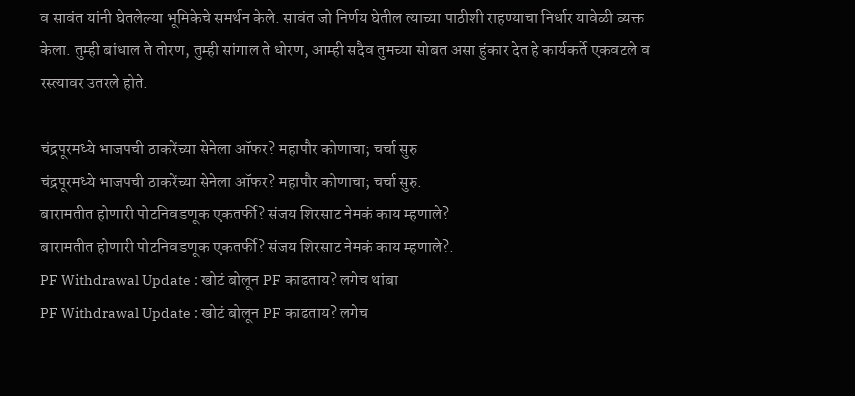व सावंत यांनी घेतलेल्या भूमिकेचे समर्थन केले. सावंत जो निर्णय घेतील त्याच्या पाठीशी राहण्याचा निर्धार यावेळी व्यक्त केला. तुम्ही बांधाल ते तोरण, तुम्ही सांगाल ते धोरण, आम्ही सदैव तुमच्या सोबत असा हुंकार देत हे कार्यकर्ते एकवटले व रस्त्यावर उतरले होते.

चंद्रपूरमध्ये भाजपची ठाकरेंच्या सेनेला ऑफर? महापौर कोणाचा; चर्चा सुरु
चंद्रपूरमध्ये भाजपची ठाकरेंच्या सेनेला ऑफर? महापौर कोणाचा; चर्चा सुरु.
बारामतीत होणारी पोटनिवडणूक एकतर्फी? संजय शिरसाट नेमकं काय म्हणाले?
बारामतीत होणारी पोटनिवडणूक एकतर्फी? संजय शिरसाट नेमकं काय म्हणाले?.
PF Withdrawal Update : खोटं बोलून PF काढताय? लगेच थांबा
PF Withdrawal Update : खोटं बोलून PF काढताय? लगेच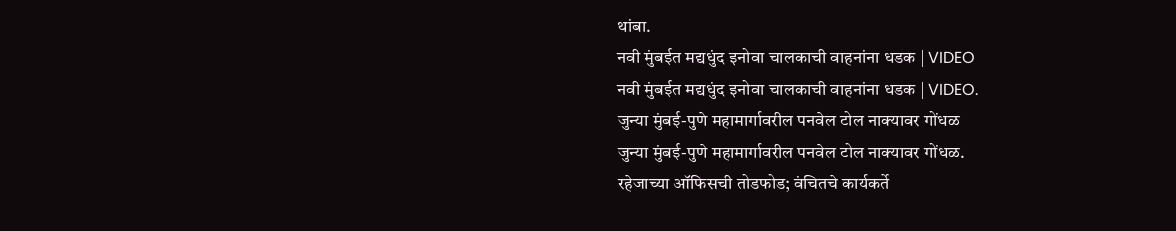थांबा.
नवी मुंबईत मद्यधुंद इनोवा चालकाची वाहनांना धडक | VIDEO
नवी मुंबईत मद्यधुंद इनोवा चालकाची वाहनांना धडक | VIDEO.
जुन्या मुंबई-पुणे महामार्गावरील पनवेल टोल नाक्यावर गोंधळ
जुन्या मुंबई-पुणे महामार्गावरील पनवेल टोल नाक्यावर गोंधळ.
रहेजाच्या ऑफिसची तोडफोड; वंचितचे कार्यकर्ते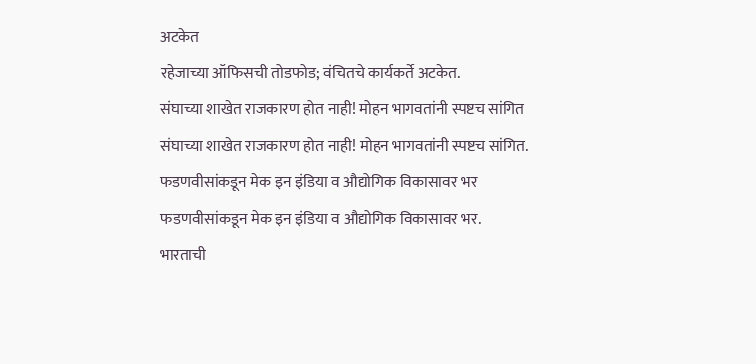अटकेत
रहेजाच्या ऑफिसची तोडफोड; वंचितचे कार्यकर्ते अटकेत.
संघाच्या शाखेत राजकारण होत नाही! मोहन भागवतांनी स्पष्टच सांगित
संघाच्या शाखेत राजकारण होत नाही! मोहन भागवतांनी स्पष्टच सांगित.
फडणवीसांकडून मेक इन इंडिया व औद्योगिक विकासावर भर
फडणवीसांकडून मेक इन इंडिया व औद्योगिक विकासावर भर.
भारताची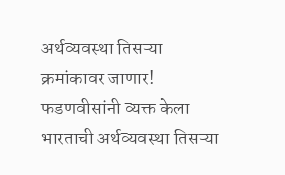अर्थव्यवस्था तिसऱ्या क्रमांकावर जाणार! फडणवीसांनी व्यक्त केला
भारताची अर्थव्यवस्था तिसऱ्या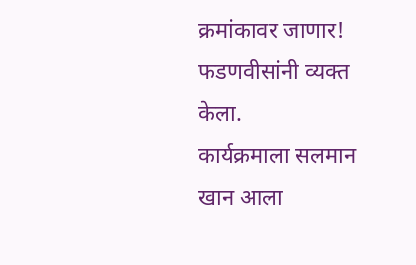क्रमांकावर जाणार! फडणवीसांनी व्यक्त केला.
कार्यक्रमाला सलमान खान आला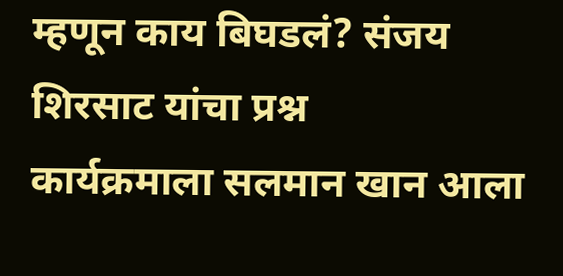म्हणून काय बिघडलं? संजय शिरसाट यांचा प्रश्न
कार्यक्रमाला सलमान खान आला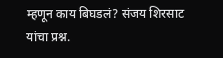म्हणून काय बिघडलं? संजय शिरसाट यांचा प्रश्न.